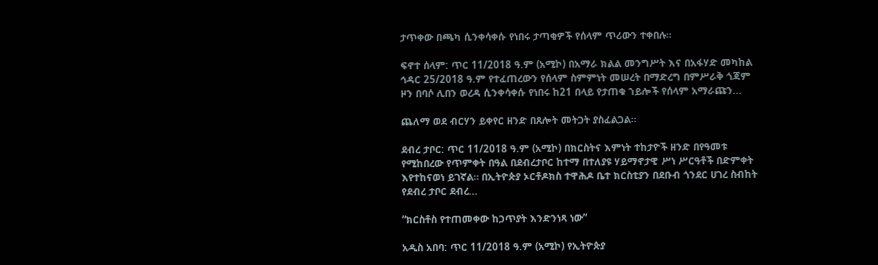ታጥቀው በጫካ ሲንቀሳቀሱ የነበሩ ታጣቂዎች የሰላም ጥሪውን ተቀበሉ።

ፍኖተ ሰላም: ጥር 11/2018 ዓ.ም (አሚኮ) በአማራ ክልል መንግሥት እና በአፋሃድ መካከል ኅዳር 25/2018 ዓ.ም የተፈጠረውን የሰላም ስምምነት መሠረት በማድረግ በምሥራቅ ጎጃም ዞን በባሶ ሊበን ወረዳ ሲንቀሳቀሱ የነበሩ ከ21 በላይ የታጠቁ ኀይሎች የሰላም አማራጩን...

ጨለማ ወደ ብርሃን ይቀየር ዘንድ በጸሎት መትጋት ያስፈልጋል።

ደብረ ታቦር: ጥር 11/2018 ዓ.ም (አሚኮ) በክርስትና እምነት ተከታዮች ዘንድ በየዓመቱ የሚከበረው የጥምቀት በዓል በደብረታቦር ከተማ በተለያዩ ሃይማኖታዊ ሥነ ሥርዓቶች በድምቀት እየተከናወነ ይገኛል። በኢትዮጵያ ኦርቶዶክስ ተዋሕዶ ቤተ ክርስቲያን በደቡብ ጎንደር ሀገረ ስብከት የደብረ ታቦር ደብረ...

“ክርስቶስ የተጠመቀው ከኃጥያት እንድንነጻ ነው”

አዲስ አበባ: ጥር 11/2018 ዓ.ም (አሚኮ) የኢትዮጵያ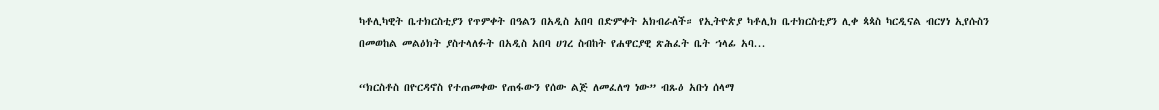ካቶሊካዊት ቤተክርስቲያን የጥምቀት በዓልን በአዲስ አበባ በድምቀት አክብራለች። የኢትዮጵያ ካቶሊክ ቤተክርስቲያን ሊቀ ጳጳስ ካርዲናል ብርሃነ ኢየሱስን በመወከል መልዕክት ያስተላለፉት በአዲስ አበባ ሀገረ ስብከት የሐዋርያዊ ጽሕፈት ቤት ኀላፊ አባ...

“ክርስቶስ በዮርዳኖስ የተጠመቀው የጠፋውን የሰው ልጅ ለመፈለግ ነው” ብጹዕ አቡነ ሰላማ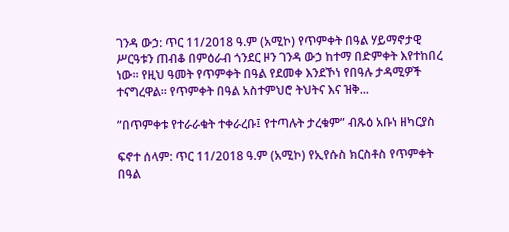ገንዳ ውኃ: ጥር 11/2018 ዓ.ም (አሚኮ) የጥምቀት በዓል ሃይማኖታዊ ሥርዓቱን ጠብቆ በምዕራብ ጎንደር ዞን ገንዳ ውኃ ከተማ በድምቀት እየተከበረ ነው። የዚህ ዓመት የጥምቀት በዓል የደመቀ እንደኾነ የበዓሉ ታዳሚዎች ተናግረዋል። የጥምቀት በዓል አስተምህሮ ትህትና እና ዝቅ...

”በጥምቀቱ የተራራቁት ተቀራረቡ፤ የተጣሉት ታረቁም” ብጹዕ አቡነ ዘካርያስ

ፍኖተ ሰላም: ጥር 11/2018 ዓ.ም (አሚኮ) የኢየሱስ ክርስቶስ የጥምቀት በዓል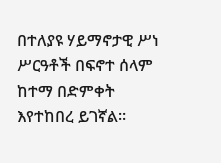በተለያዩ ሃይማኖታዊ ሥነ ሥርዓቶች በፍኖተ ሰላም ከተማ በድምቀት እየተከበረ ይገኛል።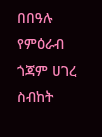በበዓሉ የምዕራብ ጎጃም ሀገረ ስብከት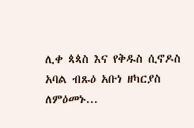ሊቀ ጳጳስ እና የቅዱስ ሲኖዶስ አባል ብጹዕ አቡነ ዘካርያስ ለምዕመኑ...